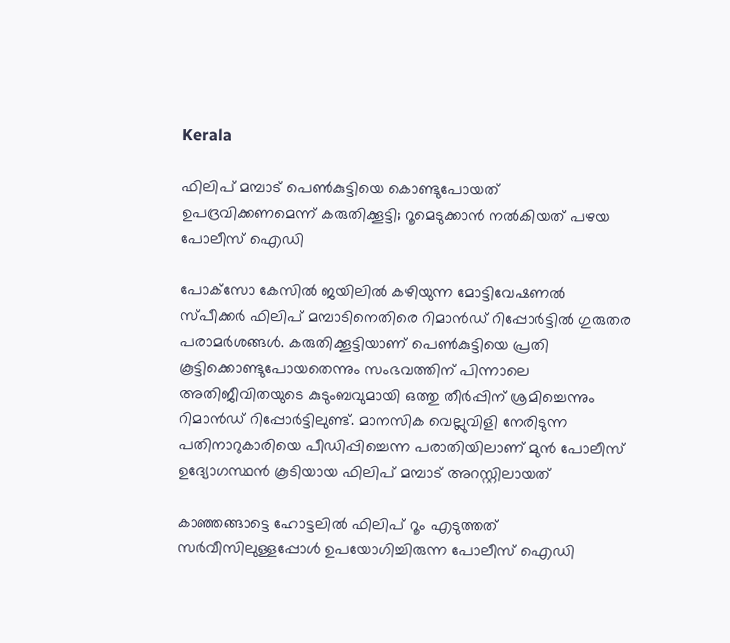Kerala

ഫിലിപ് മമ്പാട് പെൺകുട്ടിയെ കൊണ്ടുപോയത് ഉപദ്രവിക്കണമെന്ന് കരുതിക്കൂട്ടി; റൂമെടുക്കാൻ നൽകിയത് പഴയ പോലീസ് ഐഡി

പോക്‌സോ കേസിൽ ജയിലിൽ കഴിയുന്ന മോട്ടിവേഷണൽ സ്പീക്കർ ഫിലിപ് മമ്പാടിനെതിരെ റിമാൻഡ് റിപ്പോർട്ടിൽ ഗുരുതര പരാമർശങ്ങൾ. കരുതിക്കൂട്ടിയാണ് പെൺകുട്ടിയെ പ്രതി കൂട്ടിക്കൊണ്ടുപോയതെന്നും സംഭവത്തിന് പിന്നാലെ അതിജീവിതയുടെ കുടുംബവുമായി ഒത്തു തീർപ്പിന് ശ്രമിച്ചെന്നും റിമാൻഡ് റിപ്പോർട്ടിലുണ്ട്. മാനസിക വെല്ലുവിളി നേരിടുന്ന പതിനാറുകാരിയെ പീഡിപ്പിച്ചെന്ന പരാതിയിലാണ് മുൻ പോലീസ് ഉദ്യോഗസ്ഥൻ കൂടിയായ ഫിലിപ് മമ്പാട് അറസ്റ്റിലായത്

കാഞ്ഞങ്ങാട്ടെ ഹോട്ടലിൽ ഫിലിപ് റൂം എടുത്തത് സർവീസിലുള്ളപ്പോൾ ഉപയോഗിച്ചിരുന്ന പോലീസ് ഐഡി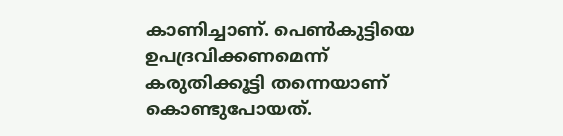കാണിച്ചാണ്. പെൺകുട്ടിയെ ഉപദ്രവിക്കണമെന്ന് കരുതിക്കൂട്ടി തന്നെയാണ് കൊണ്ടുപോയത്.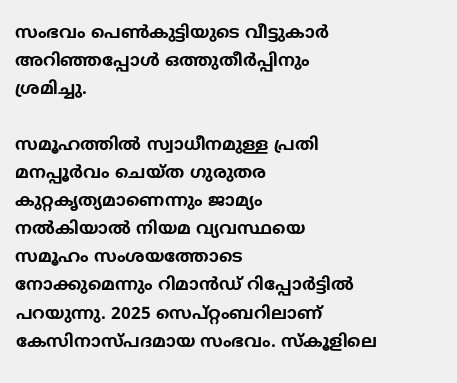സംഭവം പെൺകുട്ടിയുടെ വീട്ടുകാർ അറിഞ്ഞപ്പോൾ ഒത്തുതീർപ്പിനും ശ്രമിച്ചു.

സമൂഹത്തിൽ സ്വാധീനമുള്ള പ്രതി മനപ്പൂർവം ചെയ്ത ഗുരുതര കുറ്റകൃത്യമാണെന്നും ജാമ്യം നൽകിയാൽ നിയമ വ്യവസ്ഥയെ സമൂഹം സംശയത്തോടെ നോക്കുമെന്നും റിമാൻഡ് റിപ്പോർട്ടിൽ പറയുന്നു. 2025 സെപ്റ്റംബറിലാണ് കേസിനാസ്പദമായ സംഭവം. സ്‌കൂളിലെ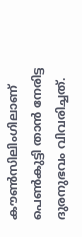കൗൺസിലിംഗിലാണ് പെൺകുട്ടി താൻ നേരിട്ട ദുരനുഭവം വിവരിച്ചത്.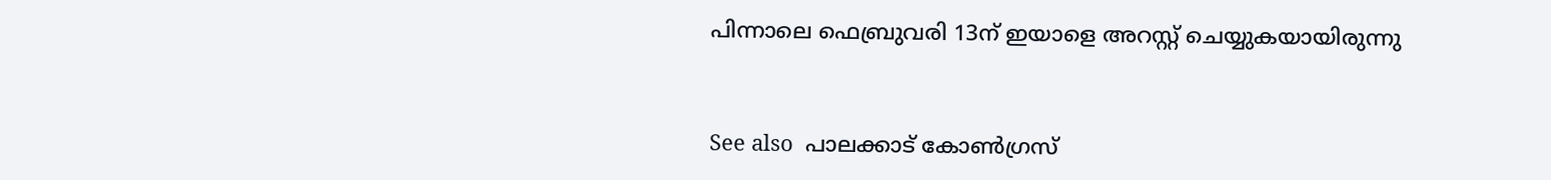പിന്നാലെ ഫെബ്രുവരി 13ന് ഇയാളെ അറസ്റ്റ് ചെയ്യുകയായിരുന്നു


See also  പാലക്കാട് കോൺഗ്രസ്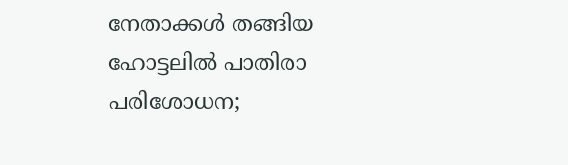നേതാക്കൾ തങ്ങിയ ഹോട്ടലിൽ പാതിരാ പരിശോധന;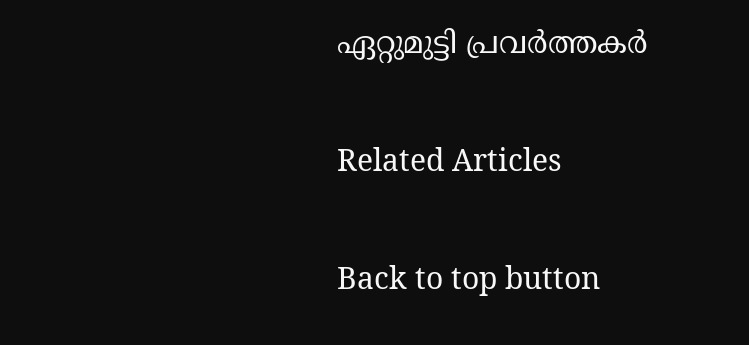ഏറ്റുമുട്ടി പ്രവർത്തകർ

Related Articles

Back to top button